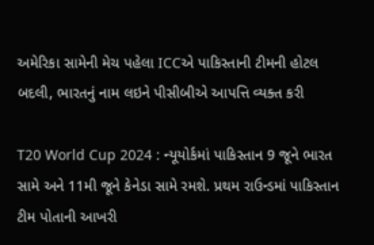અમેરિકા સામેની મેચ પહેલા ICCએ પાકિસ્તાની ટીમની હોટલ બદલી, ભારતનું નામ લઇને પીસીબીએ આપત્તિ વ્યક્ત કરી

T20 World Cup 2024 : ન્યૂયોર્કમાં પાકિસ્તાન 9 જૂને ભારત સામે અને 11મી જૂને કેનેડા સામે રમશે. પ્રથમ રાઉન્ડમાં પાકિસ્તાન ટીમ પોતાની આખરી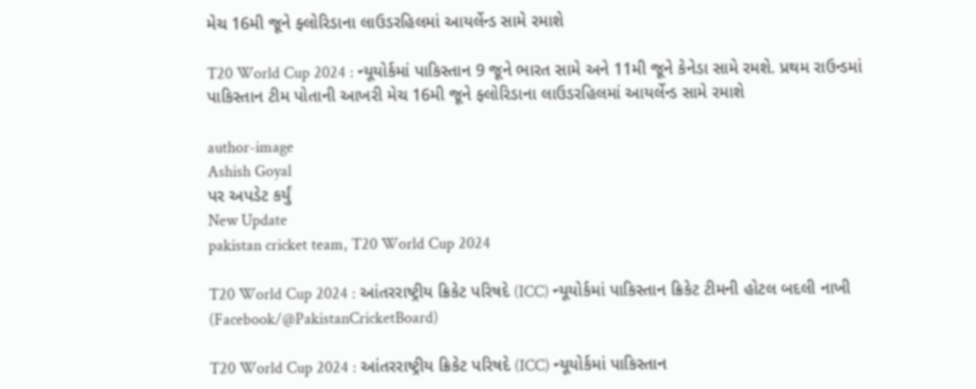મેચ 16મી જૂને ફ્લોરિડાના લાઉડરહિલમાં આયર્લેન્ડ સામે રમાશે

T20 World Cup 2024 : ન્યૂયોર્કમાં પાકિસ્તાન 9 જૂને ભારત સામે અને 11મી જૂને કેનેડા સામે રમશે. પ્રથમ રાઉન્ડમાં પાકિસ્તાન ટીમ પોતાની આખરી મેચ 16મી જૂને ફ્લોરિડાના લાઉડરહિલમાં આયર્લેન્ડ સામે રમાશે

author-image
Ashish Goyal
પર અપડેટ કર્યું
New Update
pakistan cricket team, T20 World Cup 2024

T20 World Cup 2024 : આંતરરાષ્ટ્રીય ક્રિકેટ પરિષદે (ICC) ન્યૂયોર્કમાં પાકિસ્તાન ક્રિકેટ ટીમની હોટલ બદલી નાખી (Facebook/@PakistanCricketBoard)

T20 World Cup 2024 : આંતરરાષ્ટ્રીય ક્રિકેટ પરિષદે (ICC) ન્યૂયોર્કમાં પાકિસ્તાન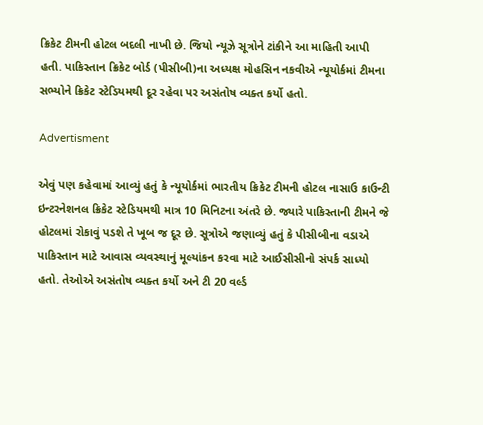ક્રિકેટ ટીમની હોટલ બદલી નાખી છે. જિયો ન્યૂઝે સૂત્રોને ટાંકીને આ માહિતી આપી હતી. પાકિસ્તાન ક્રિકેટ બોર્ડ (પીસીબી)ના અધ્યક્ષ મોહસિન નકવીએ ન્યૂયોર્કમાં ટીમના સભ્યોને ક્રિકેટ સ્ટેડિયમથી દૂર રહેવા પર અસંતોષ વ્યક્ત કર્યો હતો.

Advertisment

એવું પણ કહેવામાં આવ્યું હતું કે ન્યૂયોર્કમાં ભારતીય ક્રિકેટ ટીમની હોટલ નાસાઉ કાઉન્ટી ઇન્ટરનેશનલ ક્રિકેટ સ્ટેડિયમથી માત્ર 10 મિનિટના અંતરે છે. જ્યારે પાકિસ્તાની ટીમને જે હોટલમાં રોકાવું પડશે તે ખૂબ જ દૂર છે. સૂત્રોએ જણાવ્યું હતું કે પીસીબીના વડાએ પાકિસ્તાન માટે આવાસ વ્યવસ્થાનું મૂલ્યાંકન કરવા માટે આઈસીસીનો સંપર્ક સાધ્યો હતો. તેઓએ અસંતોષ વ્યક્ત કર્યો અને ટી 20 વર્લ્ડ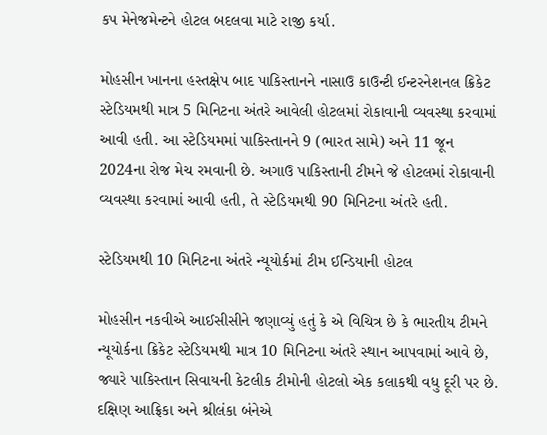કપ મેનેજમેન્ટને હોટલ બદલવા માટે રાજી કર્યા.

મોહસીન ખાનના હસ્તક્ષેપ બાદ પાકિસ્તાનને નાસાઉ કાઉન્ટી ઈન્ટરનેશનલ ક્રિકેટ સ્ટેડિયમથી માત્ર 5 મિનિટના અંતરે આવેલી હોટલમાં રોકાવાની વ્યવસ્થા કરવામાં આવી હતી. આ સ્ટેડિયમમાં પાકિસ્તાનને 9 (ભારત સામે) અને 11 જૂન 2024ના રોજ મેચ રમવાની છે. અગાઉ પાકિસ્તાની ટીમને જે હોટલમાં રોકાવાની વ્યવસ્થા કરવામાં આવી હતી, તે સ્ટેડિયમથી 90 મિનિટના અંતરે હતી.

સ્ટેડિયમથી 10 મિનિટના અંતરે ન્યૂયોર્કમાં ટીમ ઈન્ડિયાની હોટલ

મોહસીન નકવીએ આઈસીસીને જણાવ્યું હતું કે એ વિચિત્ર છે કે ભારતીય ટીમને ન્યૂયોર્કના ક્રિકેટ સ્ટેડિયમથી માત્ર 10 મિનિટના અંતરે સ્થાન આપવામાં આવે છે, જ્યારે પાકિસ્તાન સિવાયની કેટલીક ટીમોની હોટલો એક કલાકથી વધુ દૂરી પર છે. દક્ષિણ આફ્રિકા અને શ્રીલંકા બંનેએ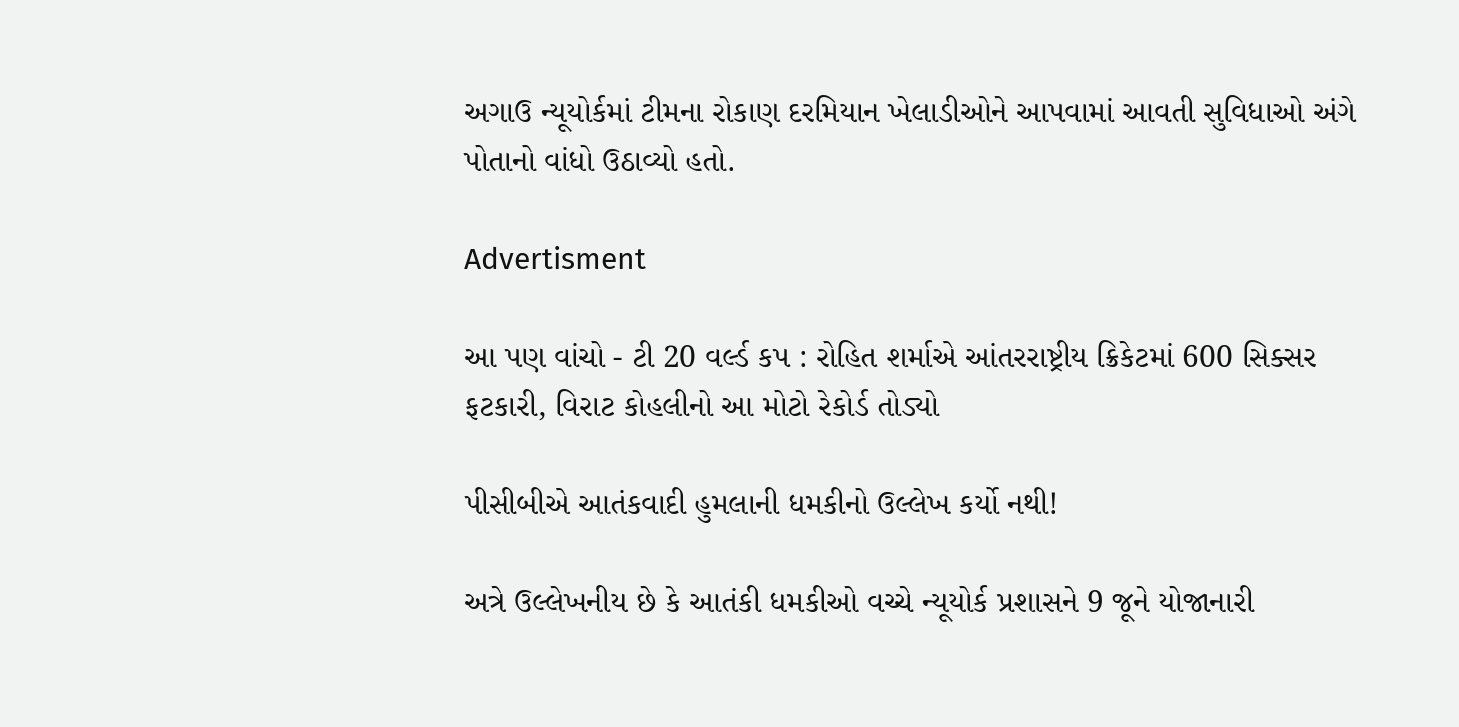અગાઉ ન્યૂયોર્કમાં ટીમના રોકાણ દરમિયાન ખેલાડીઓને આપવામાં આવતી સુવિધાઓ અંગે પોતાનો વાંધો ઉઠાવ્યો હતો.

Advertisment

આ પણ વાંચો - ટી 20 વર્લ્ડ કપ : રોહિત શર્માએ આંતરરાષ્ટ્રીય ક્રિકેટમાં 600 સિક્સર ફટકારી, વિરાટ કોહલીનો આ મોટો રેકોર્ડ તોડ્યો

પીસીબીએ આતંકવાદી હુમલાની ધમકીનો ઉલ્લેખ કર્યો નથી!

અત્રે ઉલ્લેખનીય છે કે આતંકી ધમકીઓ વચ્ચે ન્યૂયોર્ક પ્રશાસને 9 જૂને યોજાનારી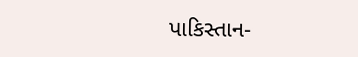પાકિસ્તાન-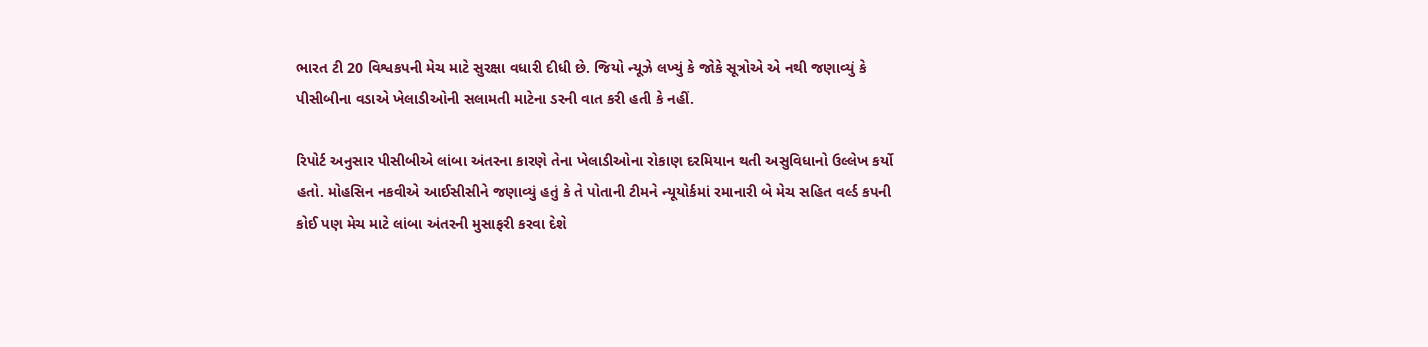ભારત ટી 20 વિશ્વકપની મેચ માટે સુરક્ષા વધારી દીધી છે. જિયો ન્યૂઝે લખ્યું કે જોકે સૂત્રોએ એ નથી જણાવ્યું કે પીસીબીના વડાએ ખેલાડીઓની સલામતી માટેના ડરની વાત કરી હતી કે નહીં.

રિપોર્ટ અનુસાર પીસીબીએ લાંબા અંતરના કારણે તેના ખેલાડીઓના રોકાણ દરમિયાન થતી અસુવિધાનો ઉલ્લેખ કર્યો હતો. મોહસિન નકવીએ આઈસીસીને જણાવ્યું હતું કે તે પોતાની ટીમને ન્યૂયોર્કમાં રમાનારી બે મેચ સહિત વર્લ્ડ કપની કોઈ પણ મેચ માટે લાંબા અંતરની મુસાફરી કરવા દેશે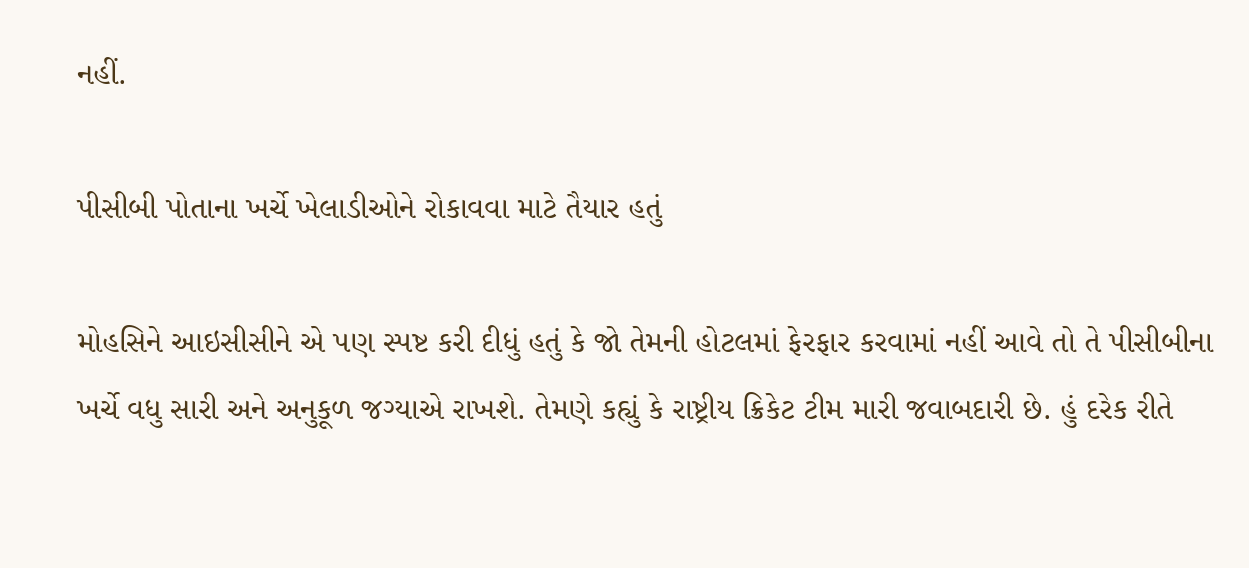નહીં.

પીસીબી પોતાના ખર્ચે ખેલાડીઓને રોકાવવા માટે તૈયાર હતું

મોહસિને આઇસીસીને એ પણ સ્પષ્ટ કરી દીધું હતું કે જો તેમની હોટલમાં ફેરફાર કરવામાં નહીં આવે તો તે પીસીબીના ખર્ચે વધુ સારી અને અનુકૂળ જગ્યાએ રાખશે. તેમણે કહ્યું કે રાષ્ટ્રીય ક્રિકેટ ટીમ મારી જવાબદારી છે. હું દરેક રીતે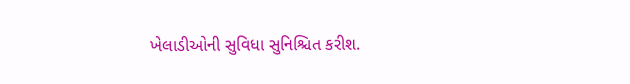ખેલાડીઓની સુવિધા સુનિશ્ચિત કરીશ.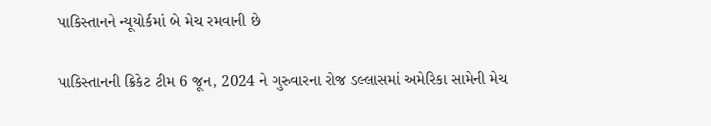પાકિસ્તાનને ન્યૂયોર્કમાં બે મેચ રમવાની છે

પાકિસ્તાનની ક્રિકેટ ટીમ 6 જૂન, 2024 ને ગુરુવારના રોજ ડલ્લાસમાં અમેરિકા સામેની મેચ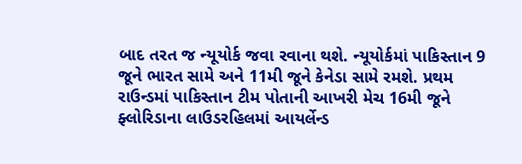બાદ તરત જ ન્યૂયોર્ક જવા રવાના થશે. ન્યૂયોર્કમાં પાકિસ્તાન 9 જૂને ભારત સામે અને 11મી જૂને કેનેડા સામે રમશે. પ્રથમ રાઉન્ડમાં પાકિસ્તાન ટીમ પોતાની આખરી મેચ 16મી જૂને ફ્લોરિડાના લાઉડરહિલમાં આયર્લેન્ડ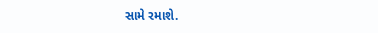સામે રમાશે.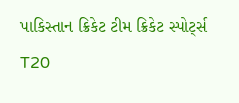પાકિસ્તાન ક્રિકેટ ટીમ ક્રિકેટ સ્પોર્ટ્સ T20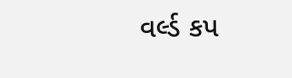વર્લ્ડ કપ